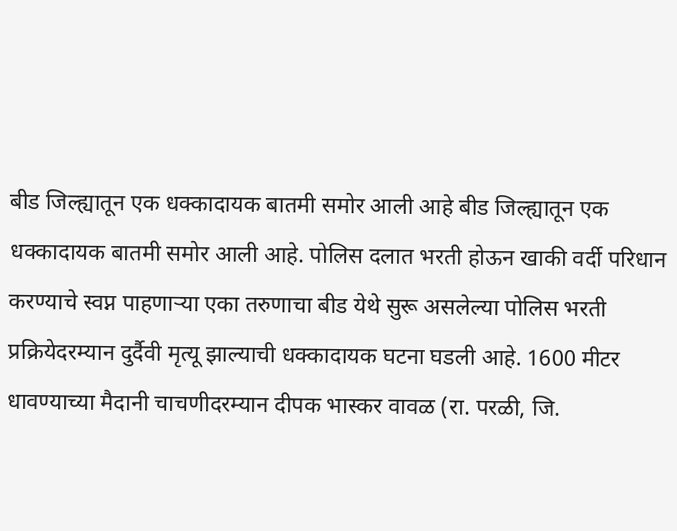बीड जिल्ह्यातून एक धक्कादायक बातमी समोर आली आहे बीड जिल्ह्यातून एक धक्कादायक बातमी समोर आली आहे. पोलिस दलात भरती होऊन खाकी वर्दी परिधान करण्याचे स्वप्न पाहणाऱ्या एका तरुणाचा बीड येथे सुरू असलेल्या पोलिस भरती प्रक्रियेदरम्यान दुर्दैवी मृत्यू झाल्याची धक्कादायक घटना घडली आहे. 1600 मीटर धावण्याच्या मैदानी चाचणीदरम्यान दीपक भास्कर वावळ (रा. परळी, जि.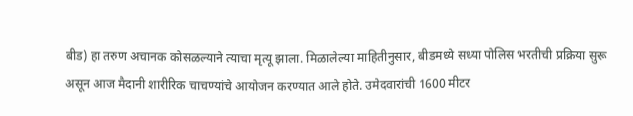बीड) हा तरुण अचानक कोसळल्याने त्याचा मृत्यू झाला. मिळालेल्या माहितीनुसार, बीडमध्ये सध्या पोलिस भरतीची प्रक्रिया सुरू असून आज मैदानी शारीरिक चाचण्यांचे आयोजन करण्यात आले होते. उमेदवारांची 1600 मीटर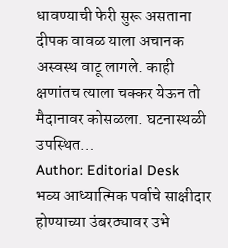धावण्याची फेरी सुरू असताना दीपक वावळ याला अचानक अस्वस्थ वाटू लागले. काही क्षणांतच त्याला चक्कर येऊन तो मैदानावर कोसळला. घटनास्थळी उपस्थित…
Author: Editorial Desk
भव्य आध्यात्मिक पर्वाचे साक्षीदार होण्याच्या उंबरठ्यावर उभे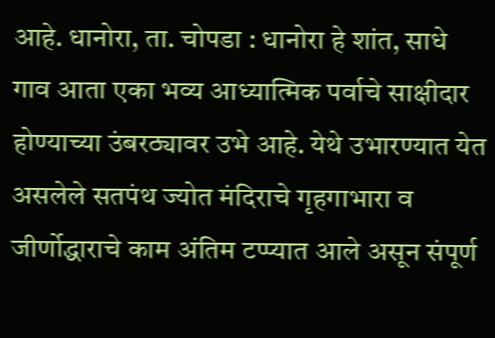आहे. धानोरा, ता. चोपडा : धानोरा हे शांत, साधे गाव आता एका भव्य आध्यात्मिक पर्वाचे साक्षीदार होण्याच्या उंबरठ्यावर उभे आहे. येथे उभारण्यात येत असलेले सतपंथ ज्योत मंदिराचे गृहगाभारा व जीर्णोद्धाराचे काम अंतिम टप्प्यात आले असून संपूर्ण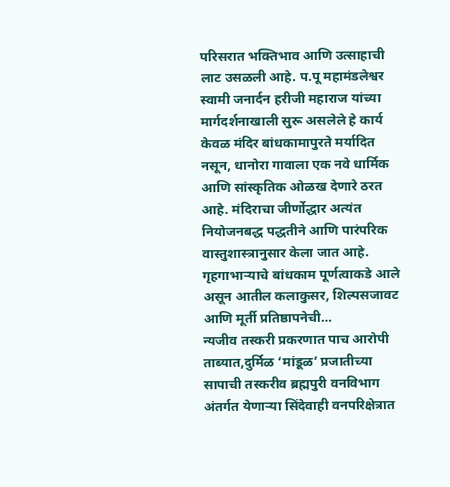परिसरात भक्तिभाव आणि उत्साहाची लाट उसळली आहे. प.पू महामंडलेश्वर स्वामी जनार्दन हरीजी महाराज यांच्या मार्गदर्शनाखाली सुरू असलेले हे कार्य केवळ मंदिर बांधकामापुरते मर्यादित नसून, धानोरा गावाला एक नवे धार्मिक आणि सांस्कृतिक ओळख देणारे ठरत आहे. मंदिराचा जीर्णोद्धार अत्यंत नियोजनबद्ध पद्धतीने आणि पारंपरिक वास्तुशास्त्रानुसार केला जात आहे. गृहगाभाऱ्याचे बांधकाम पूर्णत्वाकडे आले असून आतील कलाकुसर, शिल्पसजावट आणि मूर्ती प्रतिष्ठापनेची…
न्यजीव तस्करी प्रकरणात पाच आरोपी ताब्यात,दुर्मिळ ‘मांडूळ’ प्रजातीच्या सापाची तस्करीव ब्रह्मपुरी वनविभाग अंतर्गत येणाऱ्या सिंदेवाही वनपरिक्षेत्रात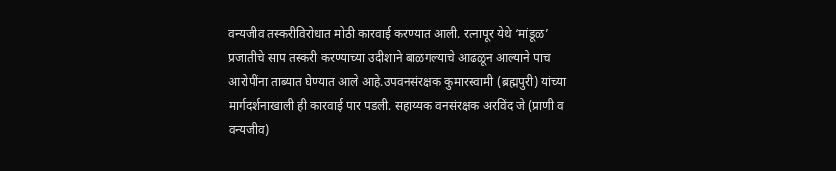वन्यजीव तस्करीविरोधात मोठी कारवाई करण्यात आली. रत्नापूर येथे ‘मांडूळ’ प्रजातीचे साप तस्करी करण्याच्या उदीशाने बाळगल्याचे आढळून आल्याने पाच आरोपींना ताब्यात घेण्यात आले आहे.उपवनसंरक्षक कुमारस्वामी (ब्रह्मपुरी) यांच्या मार्गदर्शनाखाली ही कारवाई पार पडली. सहाय्यक वनसंरक्षक अरविंद जे (प्राणी व वन्यजीव)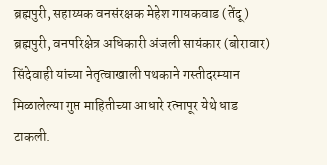ब्रह्मपुरी, सहाय्यक वनसंरक्षक मेहेश गायकवाड (तेंदू) ब्रह्मपुरी, वनपरिक्षेत्र अधिकारी अंजली सायंकार (बोरावार) सिंदेवाही यांच्या नेतृत्वाखाली पथकाने गस्तीदरम्यान मिळालेल्या गुप्त माहितीच्या आधारे रत्नापूर येथे धाड टाकली.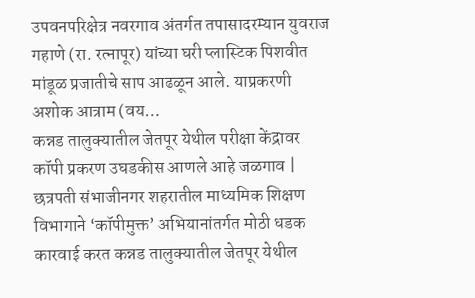उपवनपरिक्षेत्र नवरगाव अंतर्गत तपासादरम्यान युवराज गहाणे (रा. रत्नापूर) यांच्या घरी प्लास्टिक पिशवीत मांडूळ प्रजातीचे साप आढळून आले. याप्रकरणी अशोक आत्राम (वय…
कन्नड तालुक्यातील जेतपूर येथील परीक्षा केंद्रावर कॉपी प्रकरण उघडकीस आणले आहे जळगाव | छत्रपती संभाजीनगर शहरातील माध्यमिक शिक्षण विभागाने ‘कॉपीमुक्त’ अभियानांतर्गत मोठी धडक कारवाई करत कन्नड तालुक्यातील जेतपूर येथील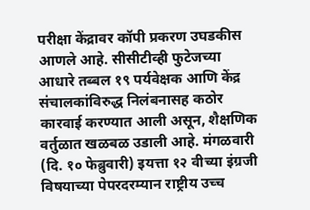परीक्षा केंद्रावर कॉपी प्रकरण उघडकीस आणले आहे. सीसीटीव्ही फुटेजच्या आधारे तब्बल १९ पर्यवेक्षक आणि केंद्र संचालकांविरुद्ध निलंबनासह कठोर कारवाई करण्यात आली असून, शैक्षणिक वर्तुळात खळबळ उडाली आहे. मंगळवारी (दि. १० फेब्रुवारी) इयत्ता १२ वीच्या इंग्रजी विषयाच्या पेपरदरम्यान राष्ट्रीय उच्च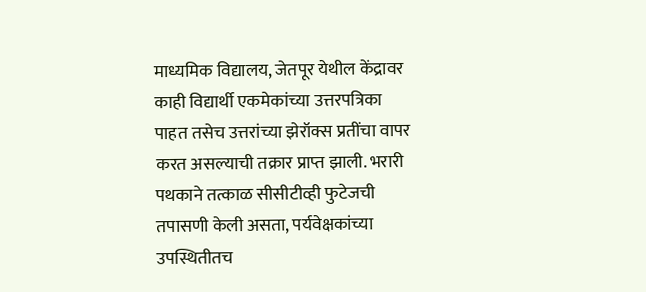माध्यमिक विद्यालय, जेतपूर येथील केंद्रावर काही विद्यार्थी एकमेकांच्या उत्तरपत्रिका पाहत तसेच उत्तरांच्या झेरॉक्स प्रतींचा वापर करत असल्याची तक्रार प्राप्त झाली. भरारी पथकाने तत्काळ सीसीटीव्ही फुटेजची तपासणी केली असता, पर्यवेक्षकांच्या उपस्थितीतच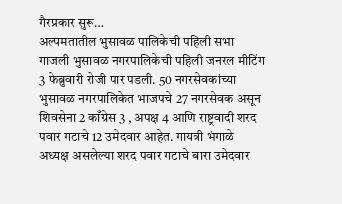गैरप्रकार सुरू…
अल्पमतातील भुसावळ पालिकेची पहिली सभा गाजली भुसावळ नगरपालिकेची पहिली जनरल मीटिंग 3 फेब्रुवारी रोजी पार पडली. 50 नगरसेवकांच्या भुसावळ नगरपालिकेत भाजपचे 27 नगरसेवक असून शिवसेना 2 काँग्रेस 3 , अपक्ष 4 आणि राष्ट्रवादी शरद पवार गटाचे 12 उमेदवार आहेत. गायत्री भंगाळे अध्यक्ष असलेल्या शरद पवार गटाचे बारा उमेदवार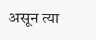असून त्या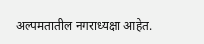अल्पमतातील नगराध्यक्षा आहेत.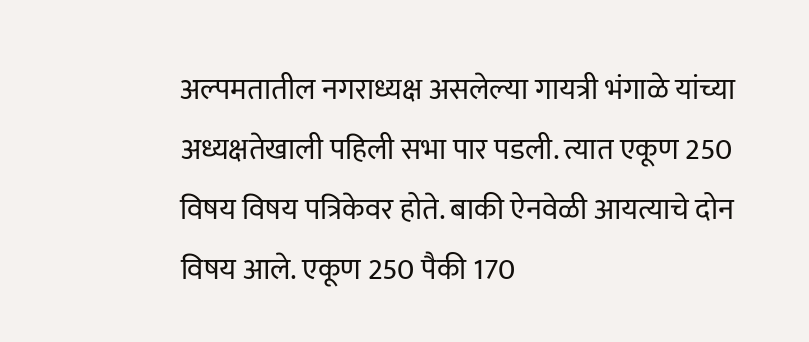अल्पमतातील नगराध्यक्ष असलेल्या गायत्री भंगाळे यांच्या अध्यक्षतेखाली पहिली सभा पार पडली. त्यात एकूण 250 विषय विषय पत्रिकेवर होते. बाकी ऐनवेळी आयत्याचे दोन विषय आले. एकूण 250 पैकी 170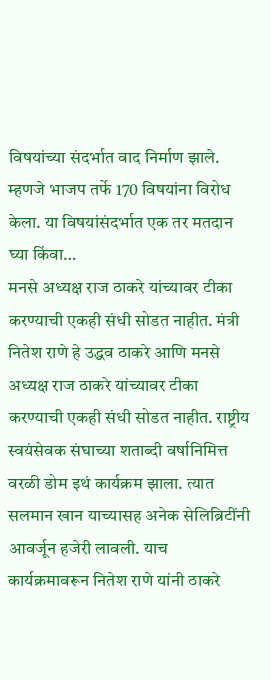विषयांच्या संदर्भात वाद निर्माण झाले. म्हणजे भाजप तर्फे 170 विषयांना विरोध केला. या विषयांसंदर्भात एक तर मतदान घ्या किंवा…
मनसे अध्यक्ष राज ठाकरे यांच्यावर टीका करण्याची एकही संधी सोडत नाहीत. मंत्री नितेश राणे हे उद्धव ठाकरे आणि मनसे अध्यक्ष राज ठाकरे यांच्यावर टीका करण्याची एकही संधी सोडत नाहीत. राष्ट्रीय स्वयंसेवक संघाच्या शताब्दी वर्षानिमित्त वरळी डोम इथं कार्यक्रम झाला. त्यात सलमान खान याच्यासह अनेक सेलिब्रिटींनी आवर्जून हजेरी लावली. याच कार्यक्रमावरून नितेश राणे यांनी ठाकरे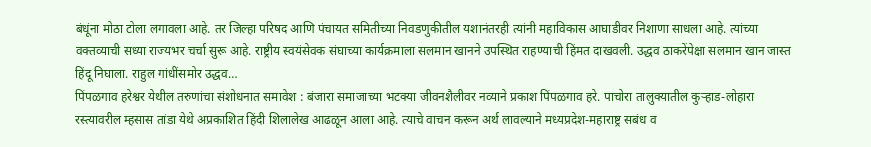बंधूंना मोठा टोला लगावला आहे. तर जिल्हा परिषद आणि पंचायत समितीच्या निवडणुकीतील यशानंतरही त्यांनी महाविकास आघाडीवर निशाणा साधला आहे. त्यांच्या वक्तव्याची सध्या राज्यभर चर्चा सुरू आहे. राष्ट्रीय स्वयंसेवक संघाच्या कार्यक्रमाला सलमान खानने उपस्थित राहण्याची हिंमत दाखवली. उद्धव ठाकरेंपेक्षा सलमान खान जास्त हिंदू निघाला. राहुल गांधींसमोर उद्धव…
पिंपळगाव हरेश्वर येथील तरुणांचा संशोधनात समावेश : बंजारा समाजाच्या भटक्या जीवनशैलीवर नव्याने प्रकाश पिंपळगाव हरे. पाचोरा तालुक्यातील कुऱ्हाड-लोहारा रस्त्यावरील म्हसास तांडा येथे अप्रकाशित हिंदी शिलालेख आढळून आला आहे. त्याचे वाचन करून अर्थ लावल्याने मध्यप्रदेश-महाराष्ट्र सबंध व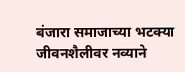बंजारा समाजाच्या भटक्या जीवनशैलीवर नव्याने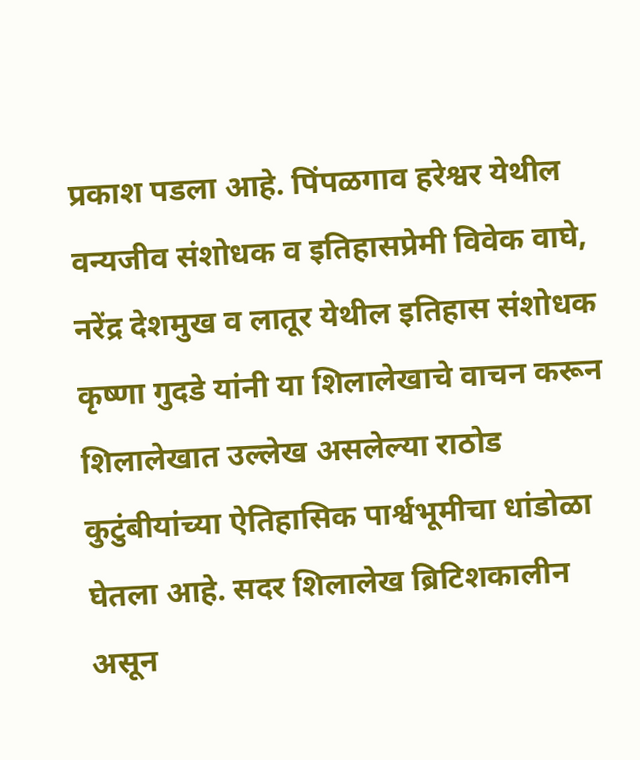प्रकाश पडला आहे. पिंपळगाव हरेश्वर येथील वन्यजीव संशोधक व इतिहासप्रेमी विवेक वाघे, नरेंद्र देशमुख व लातूर येथील इतिहास संशोधक कृष्णा गुदडे यांनी या शिलालेखाचे वाचन करून शिलालेखात उल्लेख असलेल्या राठोड कुटुंबीयांच्या ऐतिहासिक पार्श्वभूमीचा धांडोळा घेतला आहे. सदर शिलालेख ब्रिटिशकालीन असून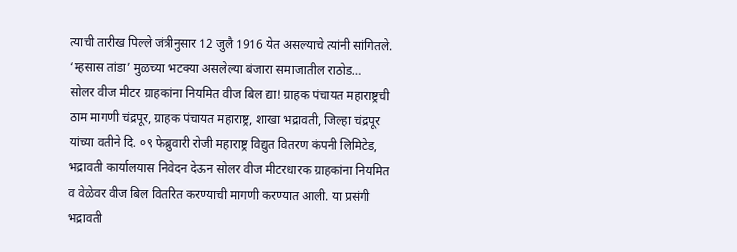त्याची तारीख पिल्ले जंत्रीनुसार 12 जुलै 1916 येत असल्याचे त्यांनी सांगितले. ‘म्हसास तांडा’ मुळच्या भटक्या असलेल्या बंजारा समाजातील राठोड…
सोलर वीज मीटर ग्राहकांना नियमित वीज बिल द्या! ग्राहक पंचायत महाराष्ट्रची ठाम मागणी चंद्रपूर, ग्राहक पंचायत महाराष्ट्र, शाखा भद्रावती, जिल्हा चंद्रपूर यांच्या वतीने दि. ०९ फेब्रुवारी रोजी महाराष्ट्र विद्युत वितरण कंपनी लिमिटेड, भद्रावती कार्यालयास निवेदन देऊन सोलर वीज मीटरधारक ग्राहकांना नियमित व वेळेवर वीज बिल वितरित करण्याची मागणी करण्यात आली. या प्रसंगी भद्रावती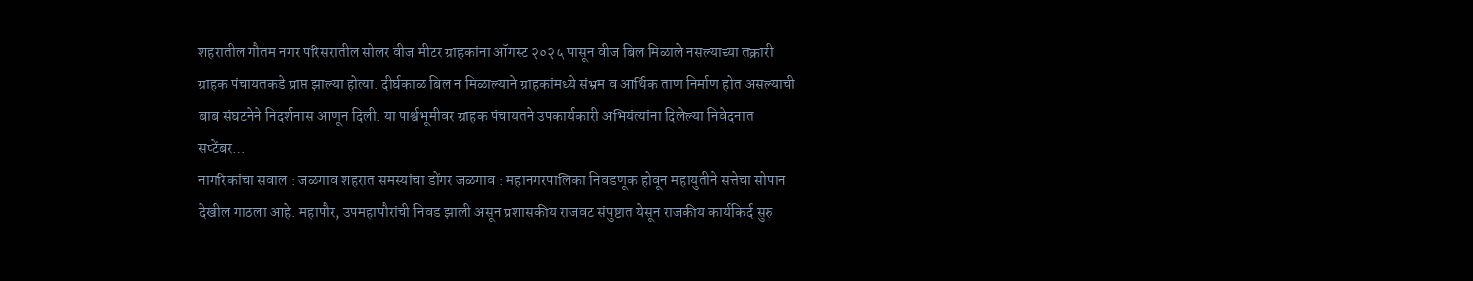शहरातील गौतम नगर परिसरातील सोलर वीज मीटर ग्राहकांना ऑगस्ट २०२५ पासून वीज बिल मिळाले नसल्याच्या तक्रारी ग्राहक पंचायतकडे प्राप्त झाल्या होत्या. दीर्घकाळ बिल न मिळाल्याने ग्राहकांमध्ये संभ्रम व आर्थिक ताण निर्माण होत असल्याची बाब संघटनेने निदर्शनास आणून दिली. या पार्श्वभूमीवर ग्राहक पंचायतने उपकार्यकारी अभियंत्यांना दिलेल्या निवेदनात सप्टेंबर…
नागरिकांचा सवाल : जळगाव शहरात समस्यांचा डोंगर जळगाव : महानगरपालिका निवडणूक होवून महायुतीने सत्तेचा सोपान देखील गाठला आहे. महापौर, उपमहापौरांची निवड झाली असून प्रशासकीय राजवट संपुष्टात येसून राजकीय कार्यकिर्द सुरु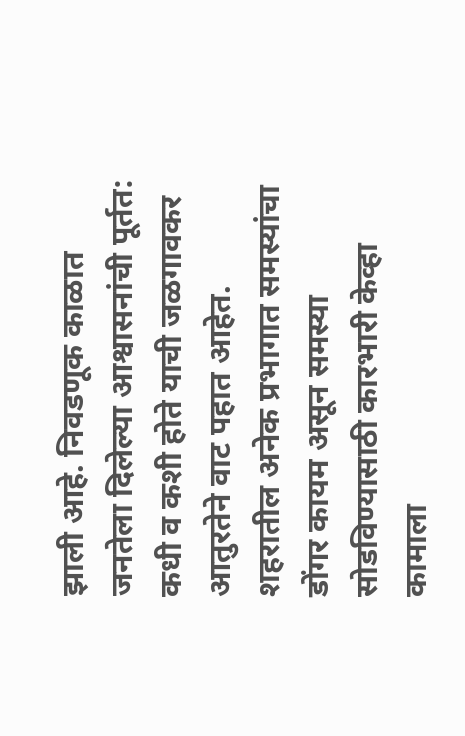झाली आहे. निवडणूक काळात जनतेला दिलेल्या आश्वासनांची पूर्तत: कधी व कशी होते याची जळगावकर आतुरतेने वाट पहात आहेत. शहरातील अनेक प्रभागात समस्यांचा डोंगर कायम असून समस्या सोडविण्यासाठी कारभारी केव्हा कामाला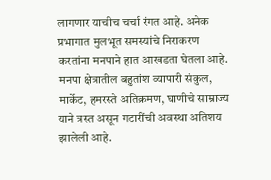लागणार याचीच चर्चा रंगत आहे. अनेक प्रभागात मुलभूत समस्यांचे निराकरण करतांना मनपाने हात आखडता घेतला आहे. मनपा क्षेत्रातील बहुतांश व्यापारी संकुल, मार्केट, हमरस्ते अतिक्रमण, घाणीचे साम्राज्य याने त्रस्त असून गटारींची अवस्था अतिशय झालेली आहे.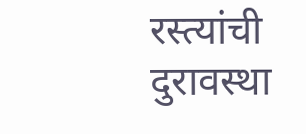रस्त्यांची दुरावस्था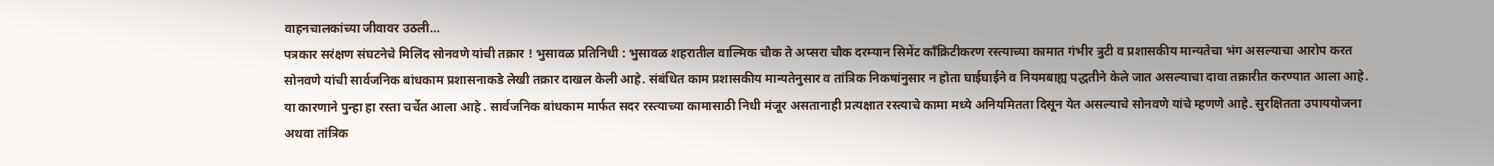वाहनचालकांच्या जीवावर उठली…
पत्रकार सरंक्षण संघटनेचे मिलिंद सोनवणे यांची तक्रार ! भुसावळ प्रतिनिधी : भुसावळ शहरातील वाल्मिक चौक ते अप्सरा चौक दरम्यान सिमेंट काँक्रिटीकरण रस्त्याच्या कामात गंभीर त्रुटी व प्रशासकीय मान्यतेचा भंग असल्याचा आरोप करत सोनवणे यांची सार्वजनिक बांधकाम प्रशासनाकडे लेखी तक्रार दाखल केली आहे. संबंधित काम प्रशासकीय मान्यतेनुसार व तांत्रिक निकषांनुसार न होता घाईघाईने व नियमबाह्य पद्धतीने केले जात असल्याचा दावा तक्रारीत करण्यात आला आहे. या कारणाने पुन्हा हा रस्ता चर्चेत आला आहे . सार्वजनिक बांधकाम मार्फत सदर रस्त्याच्या कामासाठी निधी मंजूर असतानाही प्रत्यक्षात रस्त्याचे कामा मध्ये अनियमितता दिसून येत असल्याचे सोनवणे यांचे म्हणणे आहे. सुरक्षितता उपाययोजना अथवा तांत्रिक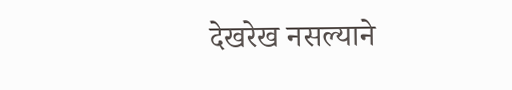देखरेख नसल्याने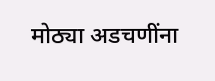मोठ्या अडचणींना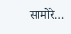सामोरे…